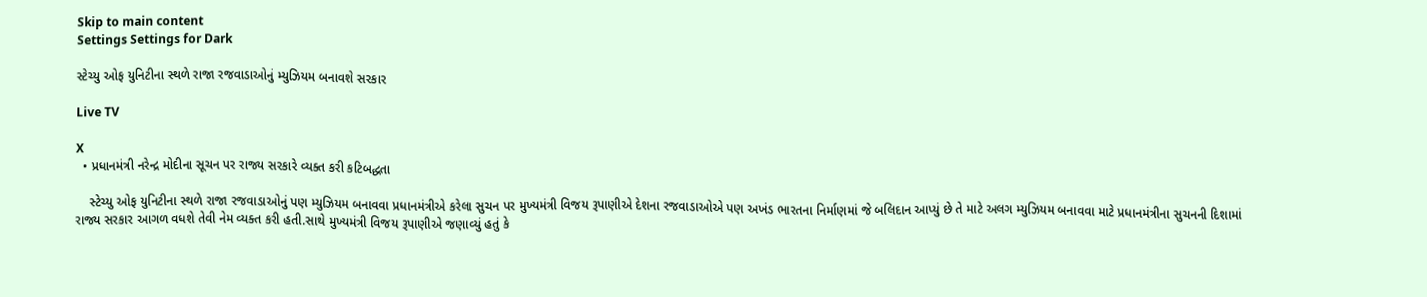Skip to main content
Settings Settings for Dark

સ્ટેચ્યુ ઓફ યુનિટીના સ્થળે રાજા રજવાડાઓનું મ્યુઝિયમ બનાવશે સરકાર

Live TV

X
  • પ્રધાનમંત્રી નરેન્દ્ર મોદીના સૂચન પર રાજ્ય સરકારે વ્યક્ત કરી કટિબદ્ધતા

    સ્ટેચ્યુ ઓફ યુનિટીના સ્થળે રાજા રજવાડાઓનું પણ મ્યુઝિયમ બનાવવા પ્રધાનમંત્રીએ કરેલા સુચન પર મુખ્યમંત્રી વિજય રૂપાણીએ દેશના રજવાડાઓએ પણ અખંડ ભારતના નિર્માણમાં જે બલિદાન આપ્યું છે તે માટે અલગ મ્યુઝિયમ બનાવવા માટે પ્રધાનમંત્રીના સુચનની દિશામાં રાજ્ય સરકાર આગળ વધશે તેવી નેમ વ્યક્ત કરી હતી.સાથે મુખ્યમંત્રી વિજય રૂપાણીએ જણાવ્યું હતું કે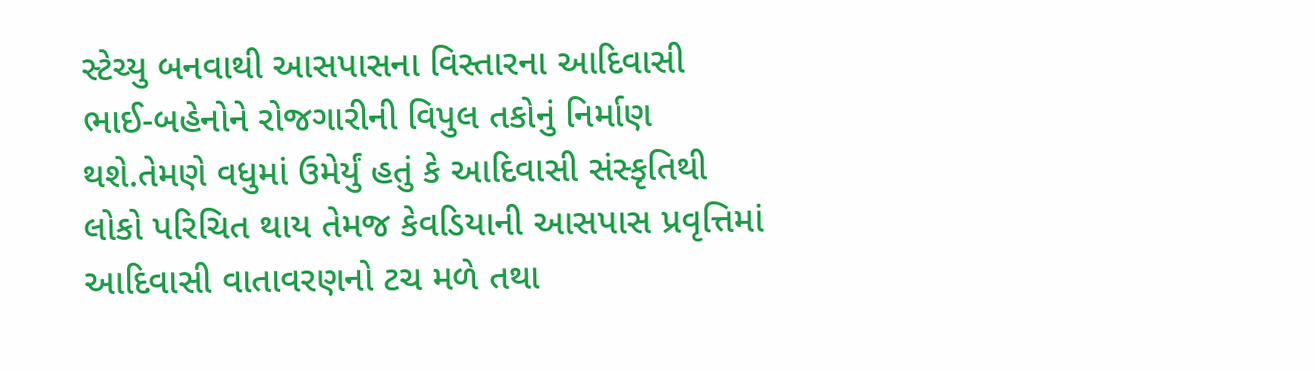સ્ટેચ્યુ બનવાથી આસપાસના વિસ્તારના આદિવાસી ભાઈ-બહેનોને રોજગારીની વિપુલ તકોનું નિર્માણ થશે.તેમણે વધુમાં ઉમેર્યું હતું કે આદિવાસી સંસ્કૃતિથી લોકો પરિચિત થાય તેમજ કેવડિયાની આસપાસ પ્રવૃત્તિમાં આદિવાસી વાતાવરણનો ટચ મળે તથા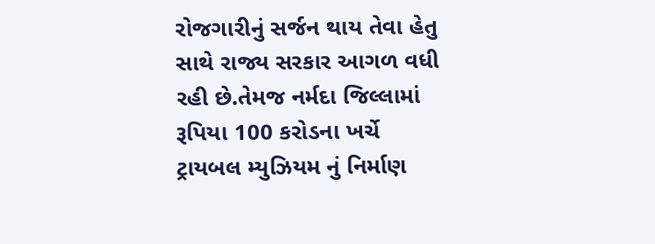રોજગારીનું સર્જન થાય તેવા હેતુ સાથે રાજ્ય સરકાર આગળ વધી રહી છે.તેમજ નર્મદા જિલ્લામાં રૂપિયા 100 કરોડના ખર્ચે ટ્રાયબલ મ્યુઝિયમ નું નિર્માણ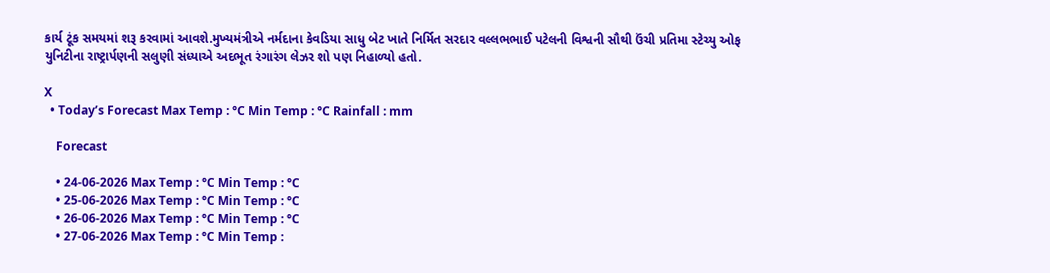કાર્ય ટૂંક સમયમાં શરૂ કરવામાં આવશે.મુખ્યમંત્રીએ નર્મદાના કેવડિયા સાધુ બેટ ખાતે નિર્મિત સરદાર વલ્લભભાઈ પટેલની વિશ્વની સૌથી ઉંચી પ્રતિમા સ્ટેચ્યુ ઓફ યુનિટીના રાષ્ટ્રાર્પણની સલુણી સંધ્યાએ અદભૂત રંગારંગ લેઝર શો પણ નિહાળ્યો હતો.

X
  • Today’s Forecast Max Temp : °C Min Temp : °C Rainfall : mm

    Forecast

    • 24-06-2026 Max Temp : °C Min Temp : °C
    • 25-06-2026 Max Temp : °C Min Temp : °C
    • 26-06-2026 Max Temp : °C Min Temp : °C
    • 27-06-2026 Max Temp : °C Min Temp :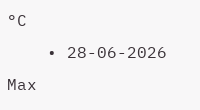°C
    • 28-06-2026 Max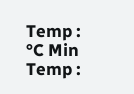Temp : °C Min Temp :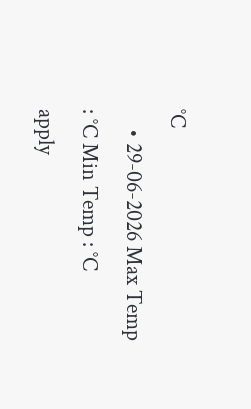°C
    • 29-06-2026 Max Temp : °C Min Temp : °C
apply